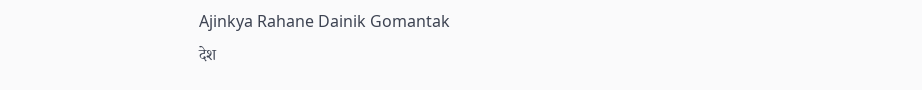Ajinkya Rahane Dainik Gomantak
देश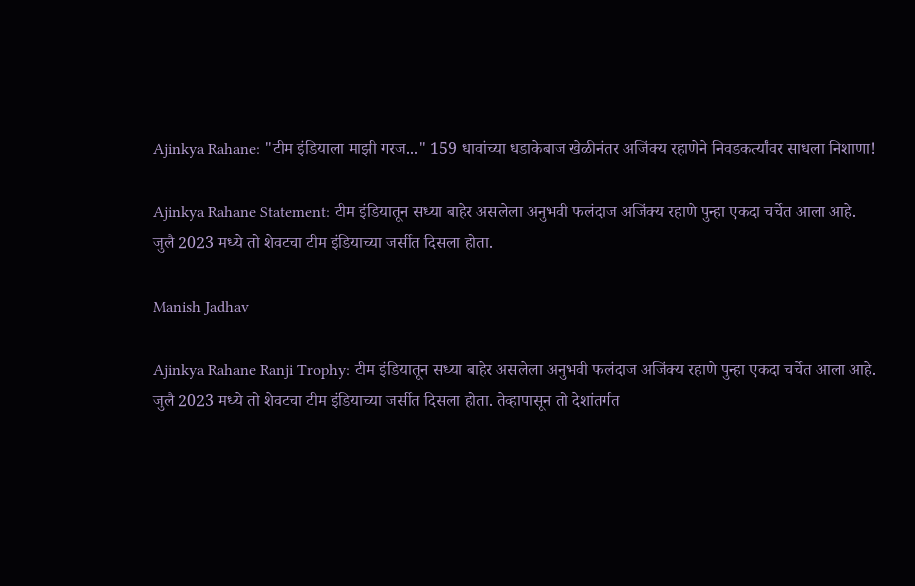Ajinkya Rahane: "टीम इंडियाला माझी गरज..." 159 धावांच्या धडाकेबाज खेळीनंतर अजिंक्य रहाणेने निवडकर्त्यांवर साधला निशाणा!

Ajinkya Rahane Statement: टीम इंडियातून सध्या बाहेर असलेला अनुभवी फलंदाज अजिंक्य रहाणे पुन्हा एकदा चर्चेत आला आहे. जुलै 2023 मध्ये तो शेवटचा टीम इंडियाच्या जर्सीत दिसला होता.

Manish Jadhav

Ajinkya Rahane Ranji Trophy: टीम इंडियातून सध्या बाहेर असलेला अनुभवी फलंदाज अजिंक्य रहाणे पुन्हा एकदा चर्चेत आला आहे. जुलै 2023 मध्ये तो शेवटचा टीम इंडियाच्या जर्सीत दिसला होता. तेव्हापासून तो देशांतर्गत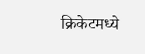क्रिकेटमध्ये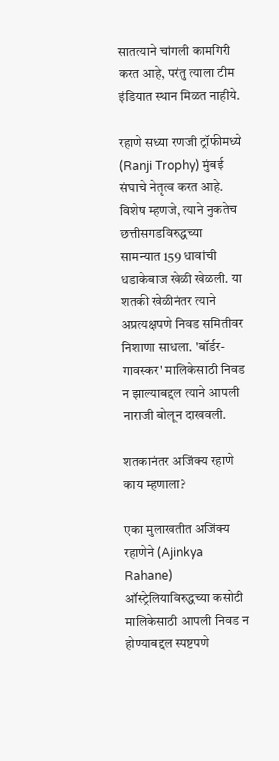सातत्याने चांगली कामगिरी करत आहे, परंतु त्याला टीम इंडियात स्थान मिळत नाहीये.

रहाणे सध्या रणजी ट्रॉफीमध्ये (Ranji Trophy) मुंबई संघाचे नेतृत्व करत आहे. विशेष म्हणजे, त्याने नुकतेच छत्तीसगडविरुद्धच्या सामन्यात 159 धावांची धडाकेबाज खेळी खेळली. या शतकी खेळीनंतर त्याने अप्रत्यक्षपणे निवड समितीवर निशाणा साधला. 'बॉर्डर-गावस्कर' मालिकेसाठी निवड न झाल्याबद्दल त्याने आपली नाराजी बोलून दाखवली.

शतकानंतर अजिंक्य रहाणे काय म्हणाला?

एका मुलाखतीत अजिंक्य रहाणेने (Ajinkya Rahane) ऑस्ट्रेलियाविरुद्धच्या कसोटी मालिकेसाठी आपली निवड न होण्याबद्दल स्पष्टपणे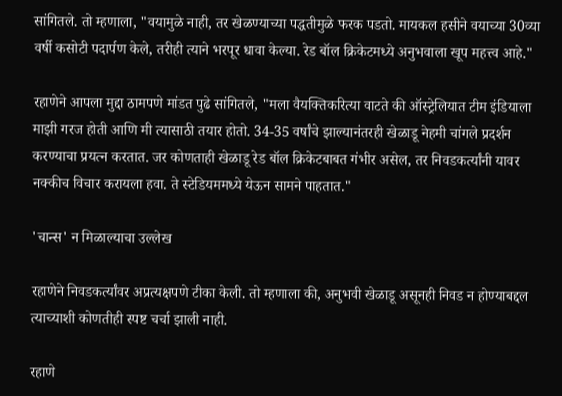सांगितले. तो म्हणाला, "वयामुळे नाही, तर खेळण्याच्या पद्धतीमुळे फरक पडतो. मायकल हसीने वयाच्या 30व्या वर्षी कसोटी पदार्पण केले, तरीही त्याने भरपूर धावा केल्या. रेड बॉल क्रिकेटमध्ये अनुभवाला खूप महत्त्व आहे."

रहाणेने आपला मुद्दा ठामपणे मांडत पुढे सांगितले, "मला वैयक्तिकरित्या वाटते की ऑस्ट्रेलियात टीम इंडियाला माझी गरज होती आणि मी त्यासाठी तयार होतो. 34-35 वर्षांचे झाल्यानंतरही खेळाडू नेहमी चांगले प्रदर्शन करण्याचा प्रयत्न करतात. जर कोणताही खेळाडू रेड बॉल क्रिकेटबाबत गंभीर असेल, तर निवडकर्त्यांनी यावर नक्कीच विचार करायला हवा. ते स्टेडियममध्ये येऊन सामने पाहतात."

'चान्स' न मिळाल्याचा उल्लेख

रहाणेने निवडकर्त्यांवर अप्रत्यक्षपणे टीका केली. तो म्हणाला की, अनुभवी खेळाडू असूनही निवड न होण्याबद्दल त्याच्याशी कोणतीही स्पष्ट चर्चा झाली नाही.

रहाणे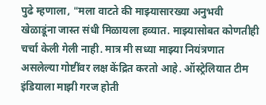पुढे म्हणाला, "मला वाटते की माझ्यासारख्या अनुभवी खेळाडूंना जास्त संधी मिळायला हव्यात. माझ्यासोबत कोणतीही चर्चा केली गेली नाही. मात्र मी सध्या माझ्या नियंत्रणात असलेल्या गोष्टींवर लक्ष केंद्रित करतो आहे. ऑस्ट्रेलियात टीम इंडियाला माझी गरज होती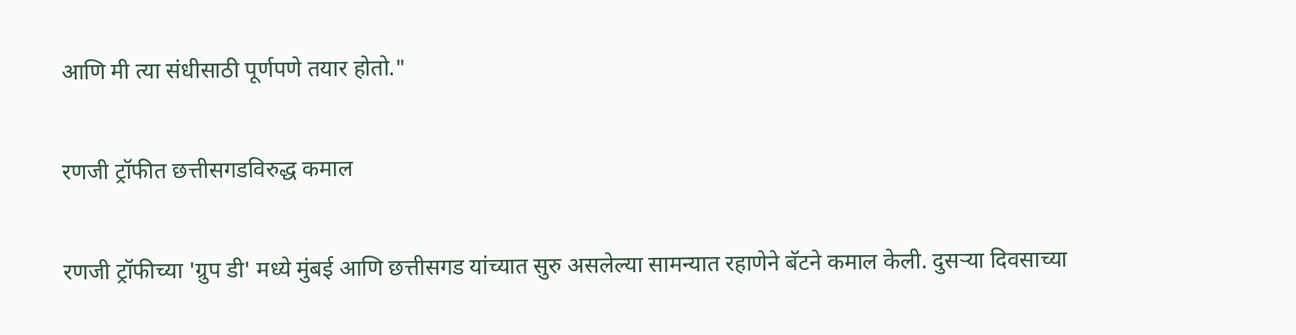आणि मी त्या संधीसाठी पूर्णपणे तयार होतो."

रणजी ट्रॉफीत छत्तीसगडविरुद्ध कमाल

रणजी ट्रॉफीच्या 'ग्रुप डी' मध्ये मुंबई आणि छत्तीसगड यांच्यात सुरु असलेल्या सामन्यात रहाणेने बॅटने कमाल केली. दुसऱ्या दिवसाच्या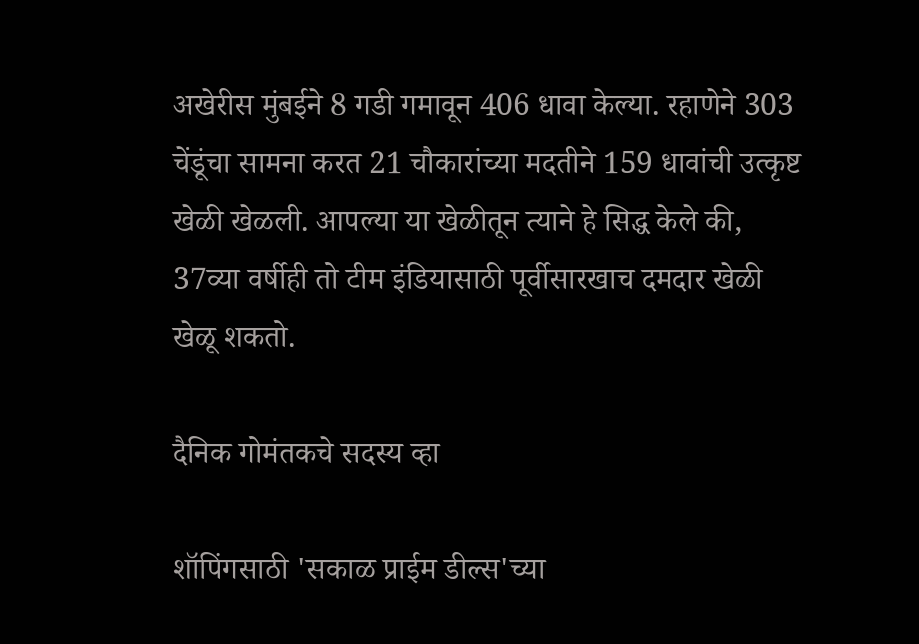अखेरीस मुंबईने 8 गडी गमावून 406 धावा केल्या. रहाणेने 303 चेंडूंचा सामना करत 21 चौकारांच्या मदतीने 159 धावांची उत्कृष्ट खेळी खेळली. आपल्या या खेळीतून त्याने हे सिद्ध केले की, 37व्या वर्षीही तो टीम इंडियासाठी पूर्वीसारखाच दमदार खेळी खेळू शकतो.

दैनिक गोमंतकचे सदस्य व्हा

शॉपिंगसाठी 'सकाळ प्राईम डील्स'च्या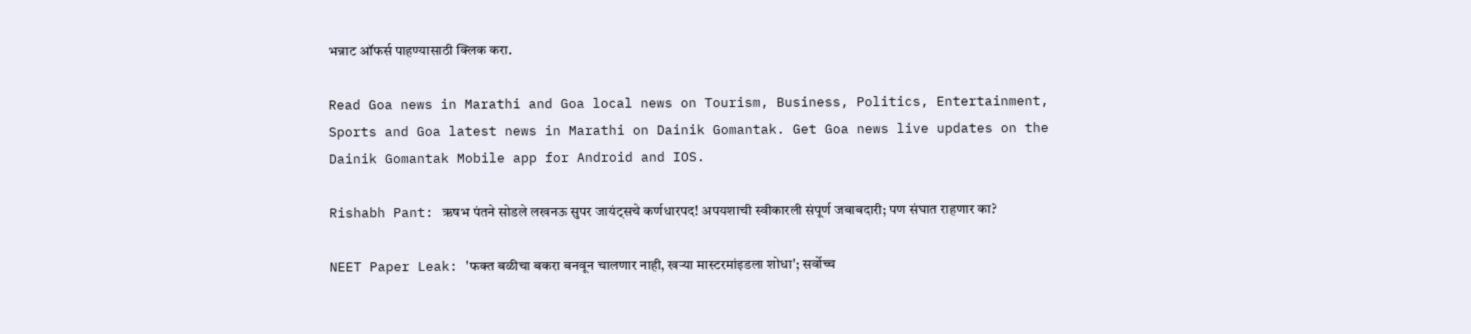भन्नाट ऑफर्स पाहण्यासाठी क्लिक करा.

Read Goa news in Marathi and Goa local news on Tourism, Business, Politics, Entertainment, Sports and Goa latest news in Marathi on Dainik Gomantak. Get Goa news live updates on the Dainik Gomantak Mobile app for Android and IOS.

Rishabh Pant: ऋषभ पंतने सोडले लखनऊ सुपर जायंट्सचे कर्णधारपद! अपयशाची स्वीकारली संपूर्ण जबाबदारी; पण संघात राहणार का?

NEET Paper Leak: 'फक्त बळीचा बकरा बनवून चालणार नाही, खऱ्या मास्टरमांइडला शोधा'; सर्वोच्च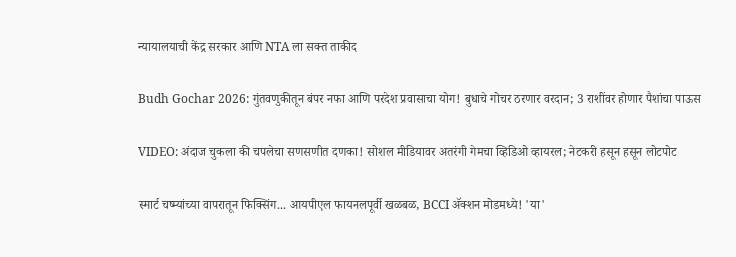न्यायालयाची केंद्र सरकार आणि NTA ला सक्त ताकीद

Budh Gochar 2026: गुंतवणुकीतून बंपर नफा आणि परदेश प्रवासाचा योग! बुधाचे गोचर ठरणार वरदान; 3 राशींवर होणार पैशांचा पाऊस

VIDEO: अंदाज चुकला की चपलेचा सणसणीत दणका! सोशल मीडियावर अतरंगी गेमचा व्हिडिओ व्हायरल; नेटकरी हसून हसून लोटपोट

स्मार्ट चष्म्यांच्या वापरातून फिक्सिंग... आयपीएल फायनलपूर्वी खळबळ, BCCI ॲक्शन मोडमध्ये! 'या'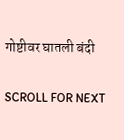गोष्टीवर घातली बंदी

SCROLL FOR NEXT